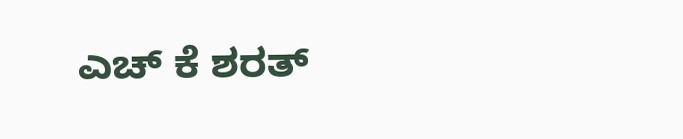ಎಚ್ ಕೆ ಶರತ್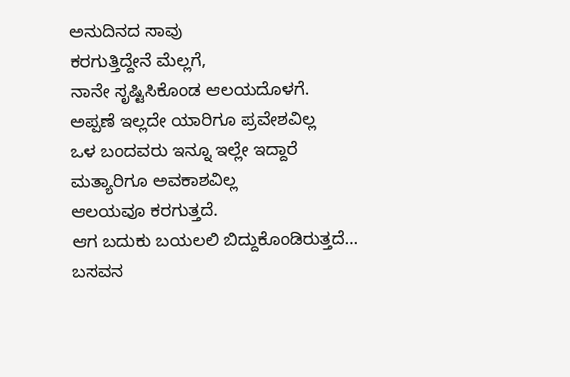ಅನುದಿನದ ಸಾವು
ಕರಗುತ್ತಿದ್ದೇನೆ ಮೆಲ್ಲಗೆ,
ನಾನೇ ಸೃಷ್ಟಿಸಿಕೊಂಡ ಆಲಯದೊಳಗೆ.
ಅಪ್ಪಣೆ ಇಲ್ಲದೇ ಯಾರಿಗೂ ಪ್ರವೇಶವಿಲ್ಲ
ಒಳ ಬಂದವರು ಇನ್ನೂ ಇಲ್ಲೇ ಇದ್ದಾರೆ
ಮತ್ಯಾರಿಗೂ ಅವಕಾಶವಿಲ್ಲ
ಆಲಯವೂ ಕರಗುತ್ತದೆ.
ಆಗ ಬದುಕು ಬಯಲಲಿ ಬಿದ್ದುಕೊಂಡಿರುತ್ತದೆ…
ಬಸವನ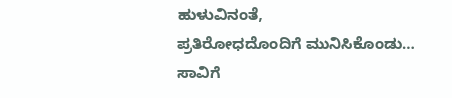ಹುಳುವಿನಂತೆ,
ಪ್ರತಿರೋಧದೊಂದಿಗೆ ಮುನಿಸಿಕೊಂಡು…
ಸಾವಿಗೆ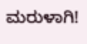ಮರುಳಾಗಿ!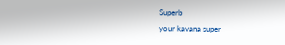Superb
your kavana super